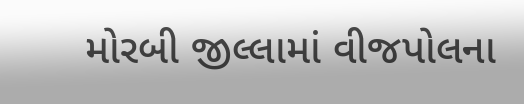મોરબી જીલ્લામાં વીજપોલના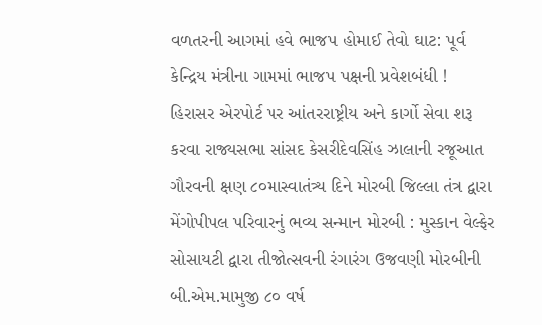વળતરની આગમાં હવે ભાજપ હોમાઈ તેવો ઘાટ: પૂર્વ કેન્દ્રિય મંત્રીના ગામમાં ભાજપ પક્ષની પ્રવેશબંધી !  હિરાસર એરપોર્ટ પર આંતરરાષ્ટ્રીય અને કાર્ગો સેવા શરૂ કરવા રાજ્યસભા સાંસદ કેસરીદેવસિંહ ઝાલાની રજૂઆત ગૌરવની ક્ષણ ૮૦માસ્વાતંત્ર્ય દિને મોરબી જિલ્લા તંત્ર દ્વારા મેંગોપીપલ પરિવારનું ભવ્ય સન્માન મોરબી : મુસ્કાન વેલ્ફેર સોસાયટી દ્વારા તીજોત્સવની રંગારંગ ઉજવણી મોરબીની બી.એમ.મામુજી ૮૦ વર્ષ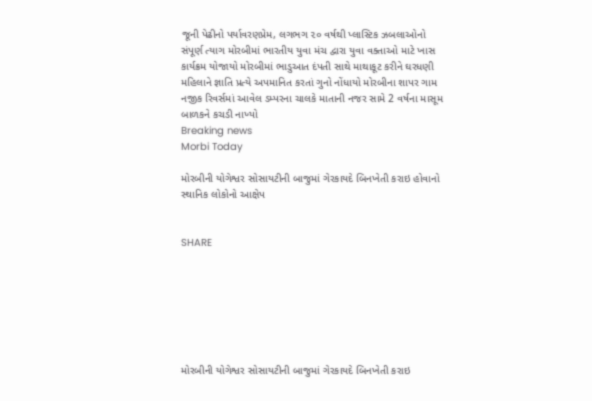જૂની પેઢીનો પર્યાવરણપ્રેમ, લગભગ ૨૦ વર્ષથી પ્લાસ્ટિક ઝબલાઓનો સંપૂર્ણ ત્યાગ મોરબીમાં ભારતીય યુવા મંચ દ્વારા યુવા વક્તાઓ માટે ખાસ કાર્યક્રમ યોજાયો મોરબીમાં ભાડુઆત દંપતી સાથે માથાકૂટ કરીને ઘરધણી મહિલાને જ્ઞાતિ પ્રત્યે અપમાનિત કરતાં ગુનો નોંધાયો મોરબીના શાપર ગામ નજીક રિવર્સમાં આવેલ ડમ્પરના ચાલકે માતાની નજર સામે 2 વર્ષના માસૂમ બાળકને કચડી નાખ્યો
Breaking news
Morbi Today

મોરબીની યોગેશ્વર સોસાયટીની બાજુમાં ગેરકાયદે બિનખેતી કરાઇ હોવાનો સ્થાનિક લોકોનો આક્ષેપ


SHARE







મોરબીની યોગેશ્વર સોસાયટીની બાજુમાં ગેરકાયદે બિનખેતી કરાઇ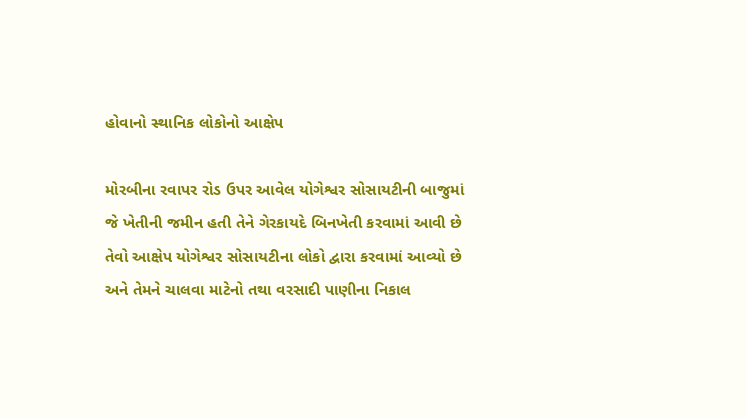હોવાનો સ્થાનિક લોકોનો આક્ષેપ

મોરબીના રવાપર રોડ ઉપર આવેલ યોગેશ્વર સોસાયટીની બાજુમાં જે ખેતીની જમીન હતી તેને ગેરકાયદે બિનખેતી કરવામાં આવી છે તેવો આક્ષેપ યોગેશ્વર સોસાયટીના લોકો દ્વારા કરવામાં આવ્યો છે અને તેમને ચાલવા માટેનો તથા વરસાદી પાણીના નિકાલ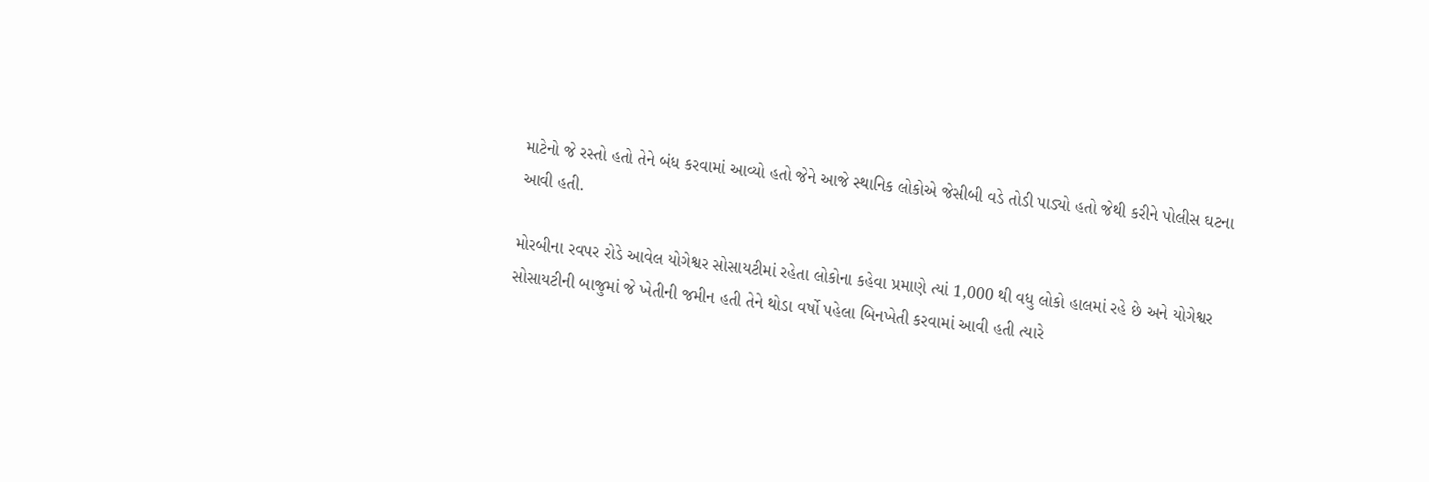માટેનો જે રસ્તો હતો તેને બંધ કરવામાં આવ્યો હતો જેને આજે સ્થાનિક લોકોએ જેસીબી વડે તોડી પાડ્યો હતો જેથી કરીને પોલીસ ઘટના આવી હતી.

મોરબીના રવપર રોડે આવેલ યોગેશ્વર સોસાયટીમાં રહેતા લોકોના કહેવા પ્રમાણે ત્યાં 1,000 થી વધુ લોકો હાલમાં રહે છે અને યોગેશ્વર સોસાયટીની બાજુમાં જે ખેતીની જમીન હતી તેને થોડા વર્ષો પહેલા બિનખેતી કરવામાં આવી હતી ત્યારે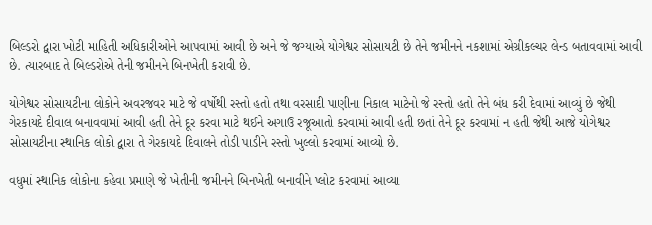બિલ્ડરો દ્વારા ખોટી માહિતી અધિકારીઓને આપવામાં આવી છે અને જે જગ્યાએ યોગેશ્વર સોસાયટી છે તેને જમીનને નકશામાં એગ્રીકલ્ચર લેન્ડ બતાવવામાં આવી છે. ત્યારબાદ તે બિલ્ડરોએ તેની જમીનને બિનખેતી કરાવી છે.

યોગેશ્વર સોસાયટીના લોકોને અવરજવર માટે જે વર્ષોથી રસ્તો હતો તથા વરસાદી પાણીના નિકાલ માટેનો જે રસ્તો હતો તેને બંધ કરી દેવામાં આવ્યું છે જેથી ગેરકાયદે દીવાલ બનાવવામાં આવી હતી તેને દૂર કરવા માટે થઈને અગાઉ રજૂઆતો કરવામાં આવી હતી છતાં તેને દૂર કરવામાં ન હતી જેથી આજે યોગેશ્વર સોસાયટીના સ્થાનિક લોકો દ્વારા તે ગેરકાયદે દિવાલને તોડી પાડીને રસ્તો ખુલ્લો કરવામાં આવ્યો છે.

વધુમાં સ્થાનિક લોકોના કહેવા પ્રમાણે જે ખેતીની જમીનને બિનખેતી બનાવીને પ્લોટ કરવામાં આવ્યા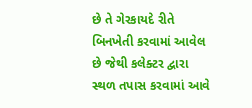છે તે ગેરકાયદે રીતે બિનખેતી કરવામાં આવેલ છે જેથી કલેક્ટર દ્વારા સ્થળ તપાસ કરવામાં આવે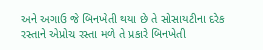અને અગાઉ જે બિનખેતી થયા છે તે સોસાયટીના દરેક રસ્તાને એપ્રોચ રસ્તા મળે તે પ્રકારે બિનખેતી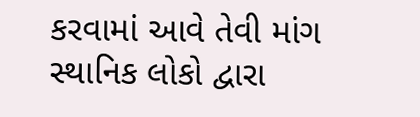કરવામાં આવે તેવી માંગ સ્થાનિક લોકો દ્વારા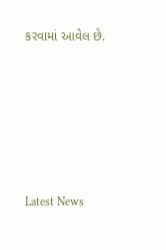કરવામાં આવેલ છે.






Latest News